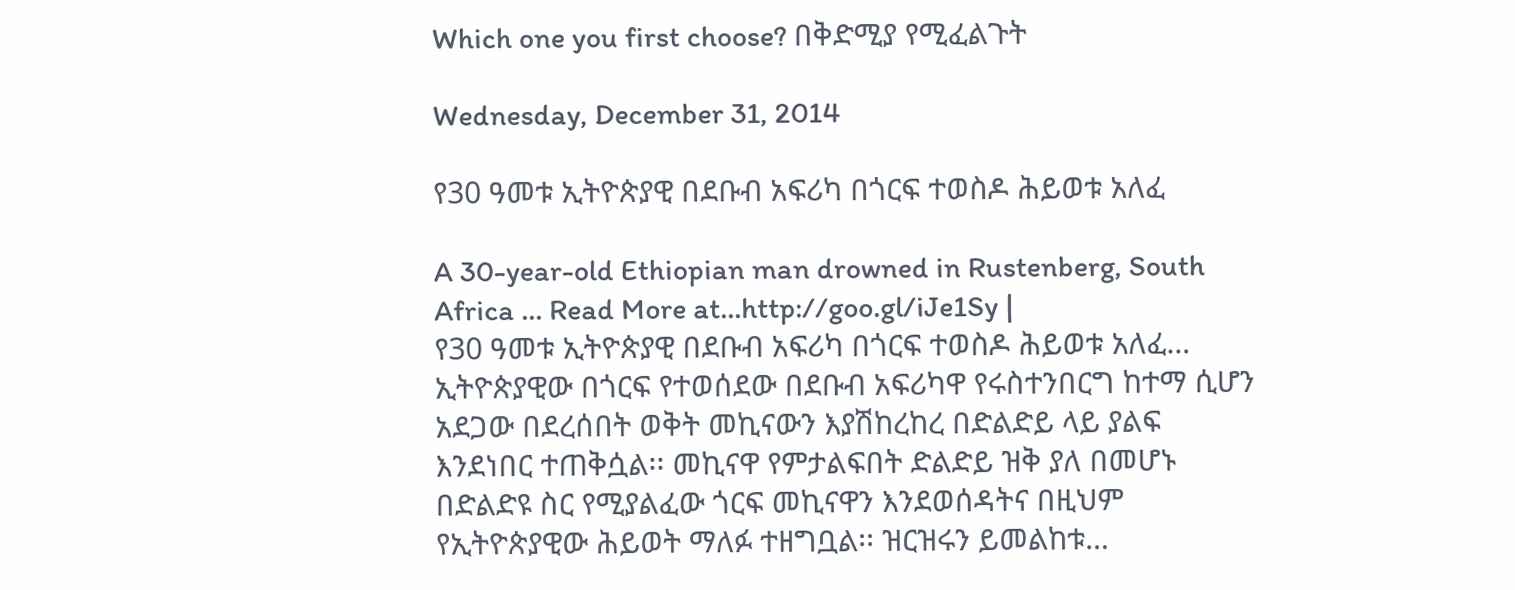Which one you first choose? በቅድሚያ የሚፈልጉት

Wednesday, December 31, 2014

የ30 ዓመቱ ኢትዮጵያዊ በደቡብ አፍሪካ በጎርፍ ተወስዶ ሕይወቱ አለፈ

A 30-year-old Ethiopian man drowned in Rustenberg, South Africa ... Read More at...http://goo.gl/iJe1Sy |
የ30 ዓመቱ ኢትዮጵያዊ በደቡብ አፍሪካ በጎርፍ ተወስዶ ሕይወቱ አለፈ… ኢትዮጵያዊው በጎርፍ የተወሰደው በደቡብ አፍሪካዋ የሩስተንበርግ ከተማ ሲሆን አደጋው በደረሰበት ወቅት መኪናውን እያሽከረከረ በድልድይ ላይ ያልፍ እንደነበር ተጠቅሷል፡፡ መኪናዋ የምታልፍበት ድልድይ ዝቅ ያለ በመሆኑ በድልድዩ ስር የሚያልፈው ጎርፍ መኪናዋን እንደወሰዳትና በዚህም የኢትዮጵያዊው ሕይወት ማለፉ ተዘግቧል፡፡ ዝርዝሩን ይመልከቱ…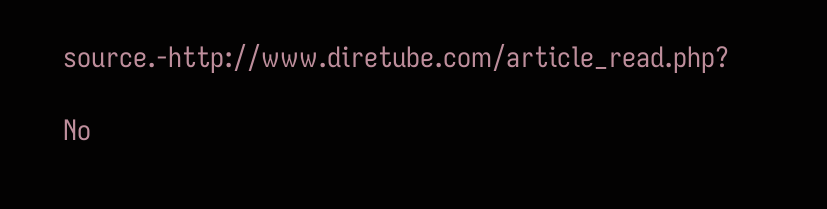source.-http://www.diretube.com/article_read.php?

No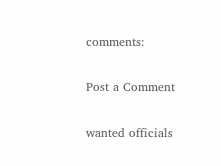comments:

Post a Comment

wanted officials